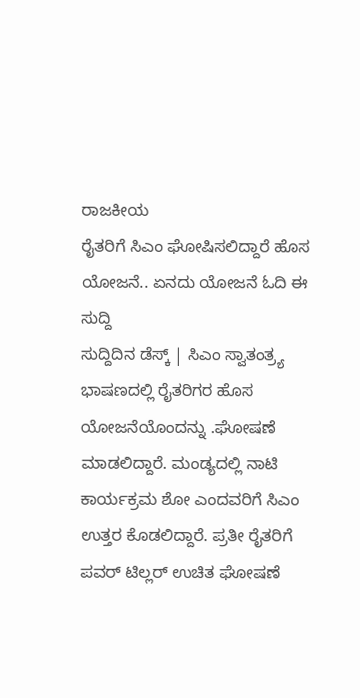ರಾಜಕೀಯ
ರೈತರಿಗೆ ಸಿಎಂ ಘೋಷಿಸಲಿದ್ದಾರೆ ಹೊಸ ಯೋಜನೆ.. ಏನದು ಯೋಜನೆ ಓದಿ ಈ ಸುದ್ದಿ
ಸುದ್ದಿದಿನ ಡೆಸ್ಕ್ | ಸಿಎಂ ಸ್ವಾತಂತ್ರ್ಯ ಭಾಷಣದಲ್ಲಿ ರೈತರಿಗರ ಹೊಸ ಯೋಜನೆಯೊಂದನ್ನು .ಘೋಷಣೆ ಮಾಡಲಿದ್ದಾರೆ. ಮಂಡ್ಯದಲ್ಲಿ ನಾಟಿ ಕಾರ್ಯಕ್ರಮ ಶೋ ಎಂದವರಿಗೆ ಸಿಎಂ ಉತ್ತರ ಕೊಡಲಿದ್ದಾರೆ. ಪ್ರತೀ ರೈತರಿಗೆ ಪವರ್ ಟಿಲ್ಲರ್ ಉಚಿತ ಘೋಷಣೆ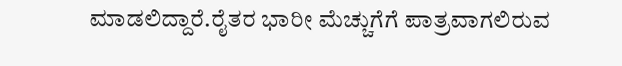ಮಾಡಲಿದ್ದಾರೆ.ರೈತರ ಭಾರೀ ಮೆಚ್ಚುಗೆಗೆ ಪಾತ್ರವಾಗಲಿರುವ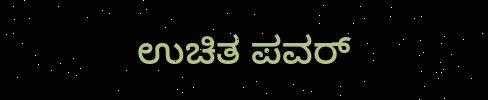ಉಚಿತ ಪವರ್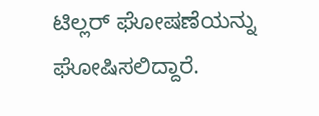ಟಿಲ್ಲರ್ ಘೋಷಣೆಯನ್ನು ಘೋಷಿಸಲಿದ್ದಾರೆ.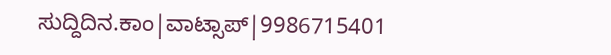ಸುದ್ದಿದಿನ.ಕಾಂ|ವಾಟ್ಸಾಪ್|9986715401